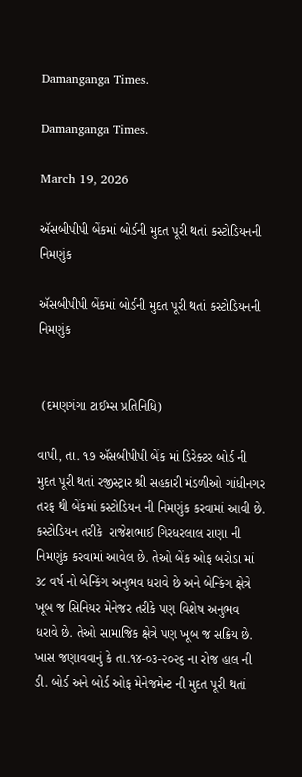Damanganga Times.

Damanganga Times.

March 19, 2026

ઍસબીપીપી બેંકમાં બોર્ડની મુદત પૂરી થતાં કસ્ટોડિયનની નિમણુંક

ઍસબીપીપી બેંકમાં બોર્ડની મુદત પૂરી થતાં કસ્ટોડિયનની નિમણુંક


 (દમણગંગા ટાઈમ્સ પ્રતિનિધિ)

વાપી, તા. ૧૭ ઍસબીપીપી બેંક માં ડિરેક્ટર બોર્ડ ની મુદત પૂરી થતાં રજીસ્ટ્રાર શ્રી સહકારી મંડળીઓ ગાંધીનગર તરફ થી બેંકમાં કસ્ટોડિયન ની નિમણુંક કરવામાં આવી છે. કસ્ટોડિયન તરીકે  રાજેશભાઈ ગિરધરલાલ રાણા ની નિમણુંક કરવામાં આવેલ છે. તેઓ બેંક ઓફ બરોડા માં ૩૮ વર્ષ નો બેન્કિંગ અનુભવ ધરાવે છે અને બેન્કિંગ ક્ષેત્રે ખૂબ જ સિનિયર મેનેજર તરીકે પણ વિશેષ અનુભવ ધરાવે છે. તેઓ સામાજિક ક્ષેત્રે પણ ખૂબ જ સક્રિય છે. ખાસ જણાવવાનું કે તા.૧૪-૦૩-૨૦૨૬ ના રોજ હાલ ની ડી. બોર્ડ અને બોર્ડ ઓફ મેનેજમેન્ટ ની મુદત પૂરી થતાં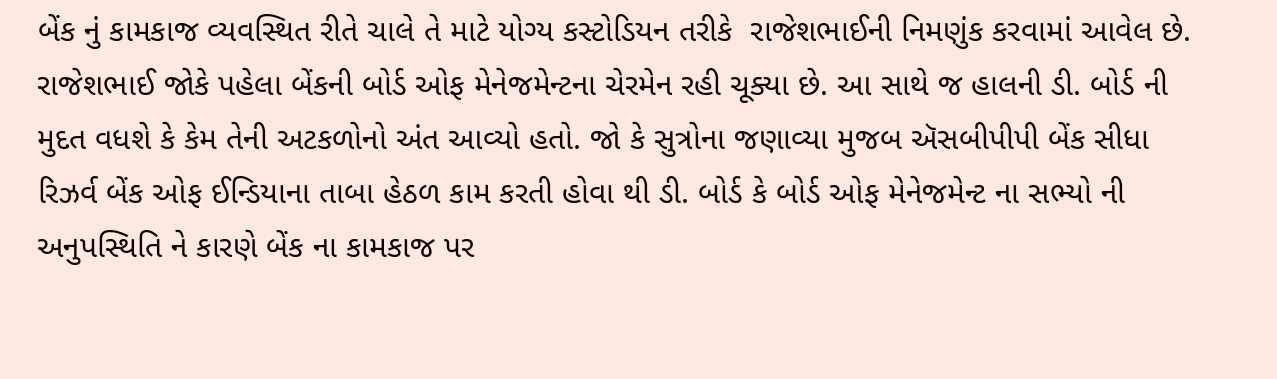બેંક નું કામકાજ વ્યવસ્થિત રીતે ચાલે તે માટે યોગ્ય કસ્ટોડિયન તરીકે  રાજેશભાઈની નિમણુંક કરવામાં આવેલ છે. રાજેશભાઈ જોકે પહેલા બેંકની બોર્ડ ઓફ મેનેજમેન્ટના ચેરમેન રહી ચૂક્યા છે. આ સાથે જ હાલની ડી. બોર્ડ ની મુદત વધશે કે કેમ તેની અટકળોનો અંત આવ્યો હતો. જો કે સુત્રોના જણાવ્યા મુજબ ઍસબીપીપી બેંક સીધા રિઝર્વ બેંક ઓફ ઈન્ડિયાના તાબા હેઠળ કામ કરતી હોવા થી ડી. બોર્ડ કે બોર્ડ ઓફ મેનેજમેન્ટ ના સભ્યો ની અનુપસ્થિતિ ને કારણે બેંક ના કામકાજ પર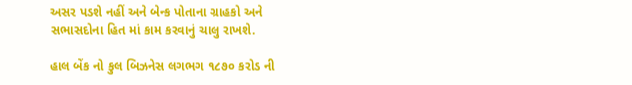અસર પડશે નહીં અને બેન્ક પોતાના ગ્રાહકો અને સભાસદોના હિત માં કામ કરવાનું ચાલુ રાખશે.

હાલ બેંક નો કુલ બિઝનેસ લગભગ ૧૮૭૦ કરોડ ની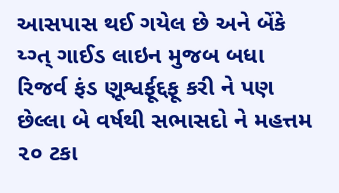આસપાસ થઈ ગયેલ છે અને બેંકે ય્ગ્ત્ ગાઈડ લાઇન મુજબ બધા રિજર્વ ફંડ ણૂશ્વર્ફૂદ્દફૂ કરી ને પણ છેલ્લા બે વર્ષથી સભાસદો ને મહત્તમ ૨૦ ટકા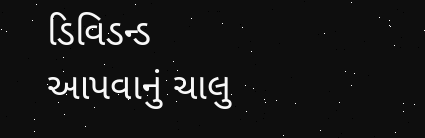ડિવિડન્ડ આપવાનું ચાલુ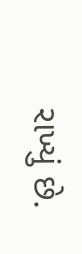રાખ્યું છે.